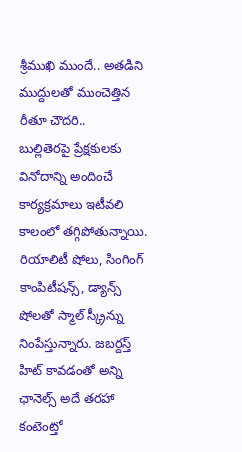శ్రీముఖి ముందే.. అతడిని ముద్దులతో ముంచెత్తిన రీతూ చౌదరి..
బుల్లితెరపై ప్రేక్షకులకు వినోదాన్ని అందించే కార్యక్రమాలు ఇటీవలి కాలంలో తగ్గిపోతున్నాయి. రియాలిటీ షోలు, సింగింగ్ కాంపిటీషన్స్, డ్యాన్స్ షోలతో స్మాల్ స్క్రీన్ను నింపేస్తున్నారు. జబర్దస్త్ హిట్ కావడంతో అన్ని ఛానెల్స్ అదే తరహా కంటెంట్తో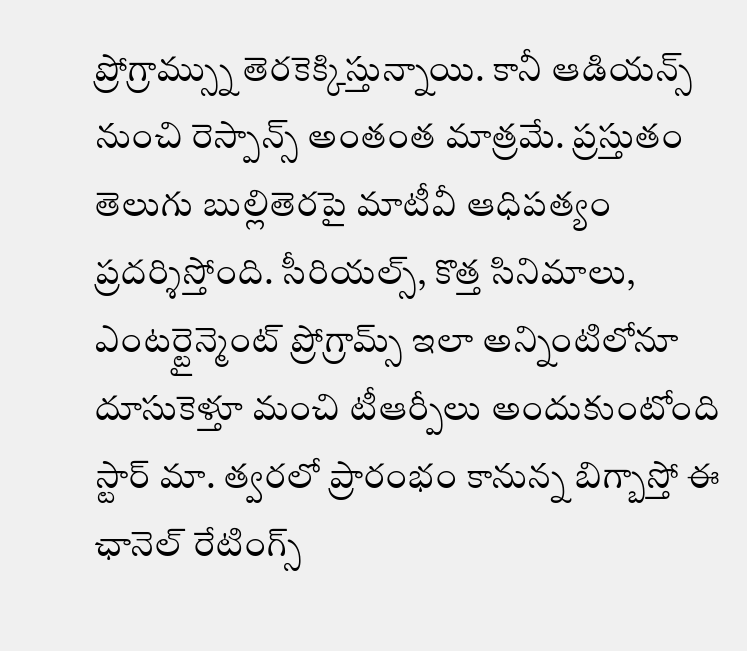ప్రోగ్రామ్స్ను తెరకెక్కిస్తున్నాయి. కానీ ఆడియన్స్ నుంచి రెస్పాన్స్ అంతంత మాత్రమే. ప్రస్తుతం తెలుగు బుల్లితెరపై మాటీవీ ఆధిపత్యం ప్రదర్శిస్తోంది. సీరియల్స్, కొత్త సినిమాలు, ఎంటర్టైన్మెంట్ ప్రోగ్రామ్స్ ఇలా అన్నింటిలోనూ దూసుకెళ్తూ మంచి టీఆర్పీలు అందుకుంటోంది స్టార్ మా. త్వరలో ప్రారంభం కానున్న బిగ్బాస్తో ఈ ఛానెల్ రేటింగ్స్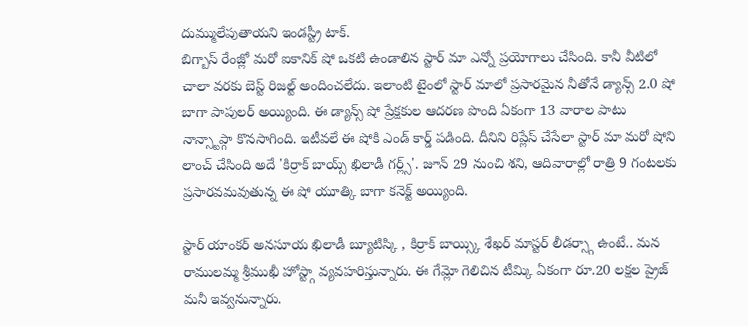దుమ్ములేపుతాయని ఇండస్ట్రీ టాక్.
బిగ్బాస్ రేంజ్లో మరో ఐకానిక్ షో ఒకటి ఉండాలిన స్టార్ మా ఎన్నో ప్రయోగాలు చేసింది. కానీ వీటిలో చాలా వరకు బెస్ట్ రిజల్ట్ అందించలేదు. ఇలాంటి టైంలో స్టార్ మాలో ప్రసారమైన నీతోనే డ్యాన్స్ 2.0 షో బాగా పాపులర్ అయ్యింది. ఈ డ్యాన్స్ షో ప్రేక్షకుల ఆదరణ పొంది ఏకంగా 13 వారాల పాటు నాన్స్టాప్గా కొనసాగింది. ఇటీవలే ఈ షోకి ఎండ్ కార్డ్ పడింది. దీనిని రిప్లేస్ చేసేలా స్టార్ మా మరో షోని లాంచ్ చేసింది అదే 'కిర్రాక్ బాయ్స్ ఖిలాడీ గర్ల్స్'. జూన్ 29 నుంచి శని, ఆదివారాల్లో రాత్రి 9 గంటలకు ప్రసారవమవుతున్న ఈ షో యూత్కి బాగా కనెక్ట్ అయ్యింది.

స్టార్ యాంకర్ అనసూయ ఖిలాడీ బ్యూటిస్కి , కిర్రాక్ బాయ్స్కి శేఖర్ మాస్టర్ లీడర్స్గా ఉంటే.. మన రాములమ్మ శ్రీముఖీ హోస్ట్గా వ్యవహరిస్తున్నారు. ఈ గేమ్లో గెలిచిన టీమ్కి ఏకంగా రూ.20 లక్షల ప్రైజ్ మనీ ఇవ్వనున్నారు.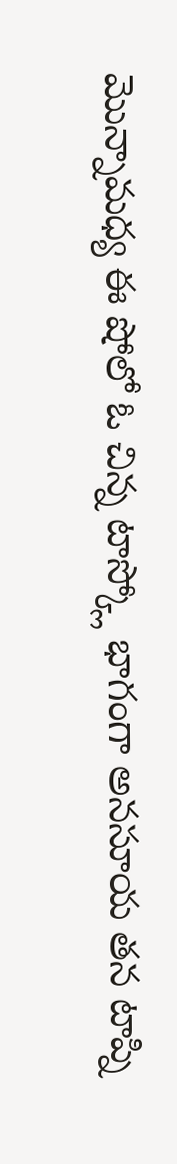మొన్నామధ్య ఈ షోలో ఓ చిన్న టాస్క్లో భాగంగా అనసూయ తన టాప్ని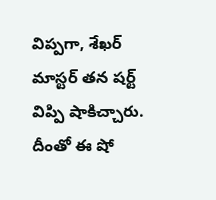విప్పగా, శేఖర్ మాస్టర్ తన షర్ట్ విప్పి షాకిచ్చారు. దీంతో ఈ షో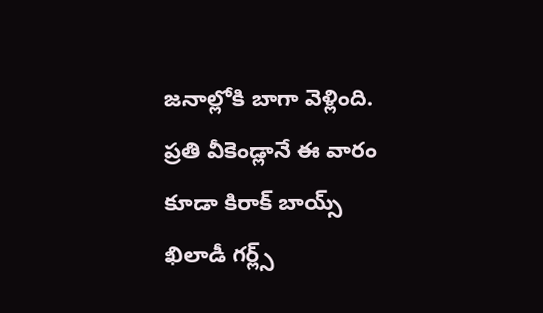జనాల్లోకి బాగా వెళ్లింది. ప్రతి వీకెండ్లానే ఈ వారం కూడా కిరాక్ బాయ్స్ ఖిలాడీ గర్ల్స్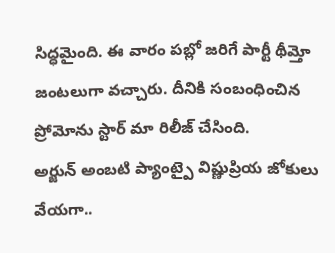సిద్ధమైంది. ఈ వారం పబ్లో జరిగే పార్టీ థీమ్తో జంటలుగా వచ్చారు. దీనికి సంబంధించిన ప్రోమోను స్టార్ మా రిలీజ్ చేసింది.
అర్జున్ అంబటి ప్యాంట్పై విష్ణుప్రియ జోకులు వేయగా..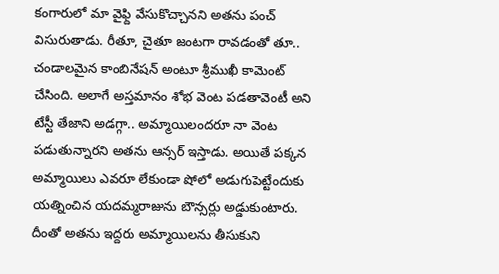కంగారులో మా వైఫ్ది వేసుకొచ్చానని అతను పంచ్ విసురుతాడు. రీతూ, చైతూ జంటగా రావడంతో తూ.. చండాలమైన కాంబినేషన్ అంటూ శ్రీముఖీ కామెంట్ చేసింది. అలాగే అస్తమానం శోభ వెంట పడతావెంటీ అని టేస్టీ తేజాని అడగ్గా.. అమ్మాయిలందరూ నా వెంట పడుతున్నారని అతను ఆన్సర్ ఇస్తాడు. అయితే పక్కన అమ్మాయిలు ఎవరూ లేకుండా షోలో అడుగుపెట్టేందుకు యత్నించిన యదమ్మరాజును బౌన్సర్లు అడ్డుకుంటారు. దీంతో అతను ఇద్దరు అమ్మాయిలను తీసుకుని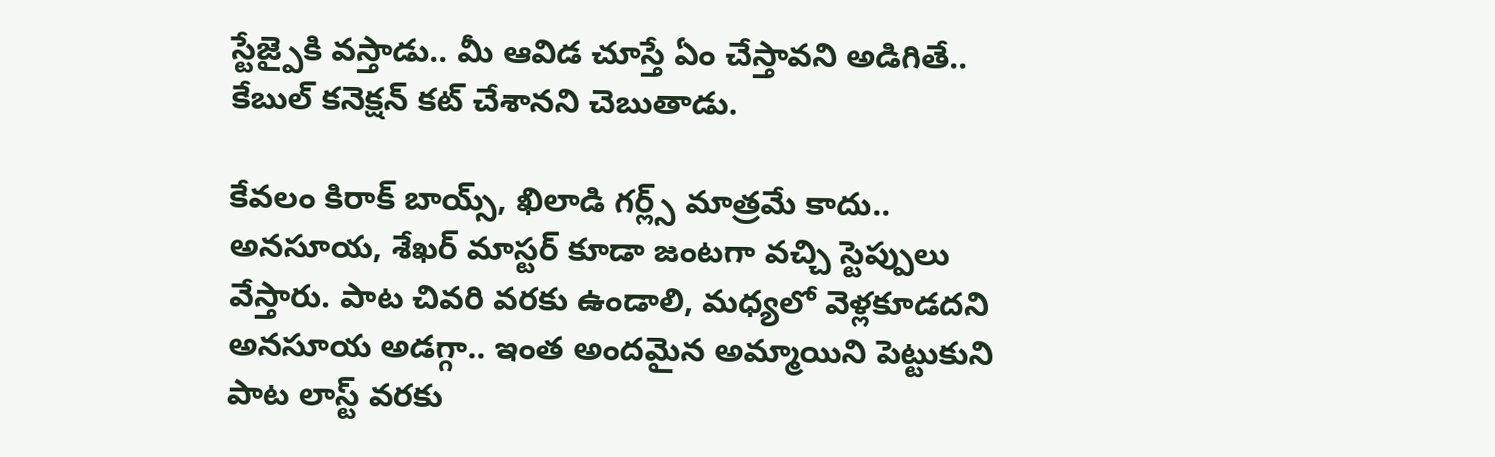స్టేజ్పైకి వస్తాడు.. మీ ఆవిడ చూస్తే ఏం చేస్తావని అడిగితే.. కేబుల్ కనెక్షన్ కట్ చేశానని చెబుతాడు.

కేవలం కిరాక్ బాయ్స్, ఖిలాడి గర్ల్స్ మాత్రమే కాదు.. అనసూయ, శేఖర్ మాస్టర్ కూడా జంటగా వచ్చి స్టెప్పులు వేస్తారు. పాట చివరి వరకు ఉండాలి, మధ్యలో వెళ్లకూడదని అనసూయ అడగ్గా.. ఇంత అందమైన అమ్మాయిని పెట్టుకుని పాట లాస్ట్ వరకు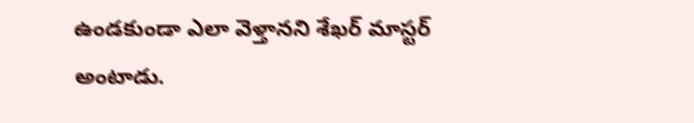ఉండకుండా ఎలా వెళ్తానని శేఖర్ మాస్టర్ అంటాడు.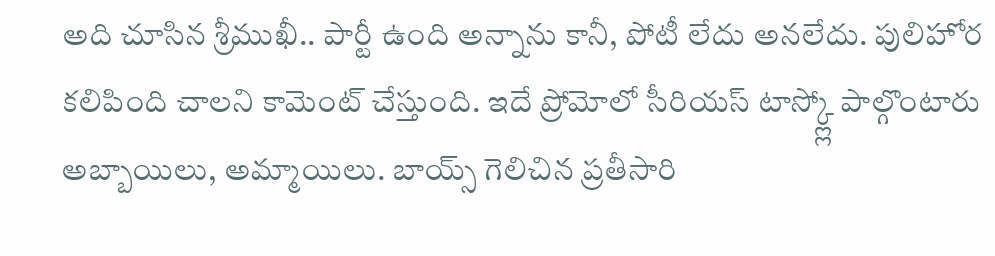అది చూసిన శ్రీముఖీ.. పార్టీ ఉంది అన్నాను కానీ, పోటీ లేదు అనలేదు. పులిహోర కలిపింది చాలని కామెంట్ చేస్తుంది. ఇదే ప్రోమోలో సీరియస్ టాస్క్ల్లో పాల్గొంటారు అబ్బాయిలు, అమ్మాయిలు. బాయ్స్ గెలిచిన ప్రతీసారి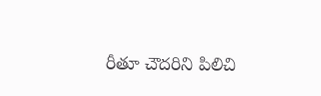రీతూ చౌదరిని పిలిచి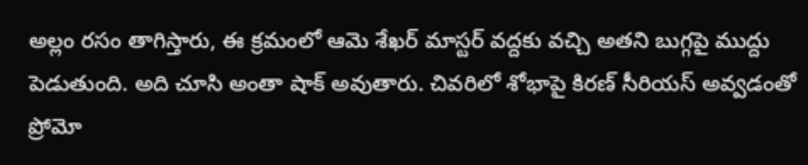అల్లం రసం తాగిస్తారు, ఈ క్రమంలో ఆమె శేఖర్ మాస్టర్ వద్దకు వచ్చి అతని బుగ్గపై ముద్దు పెడుతుంది. అది చూసి అంతా షాక్ అవుతారు. చివరిలో శోభాపై కిరణ్ సీరియస్ అవ్వడంతో ప్రోమో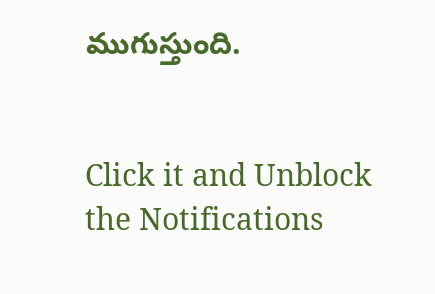ముగుస్తుంది.


Click it and Unblock the Notifications